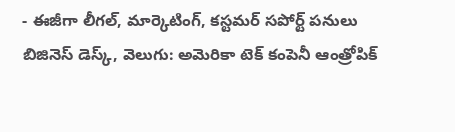- ఈజీగా లీగల్, మార్కెటింగ్, కస్టమర్ సపోర్ట్ పనులు
బిజినెస్ డెస్క్, వెలుగు: అమెరికా టెక్ కంపెనీ ఆంత్రోపిక్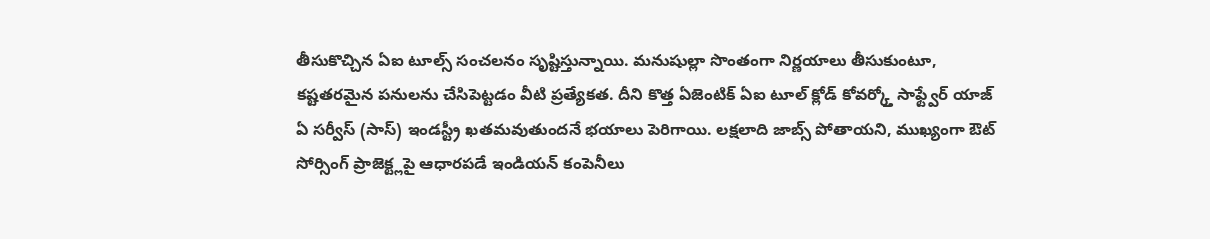తీసుకొచ్చిన ఏఐ టూల్స్ సంచలనం సృష్టిస్తున్నాయి. మనుషుల్లా సొంతంగా నిర్ణయాలు తీసుకుంటూ, కష్టతరమైన పనులను చేసిపెట్టడం వీటి ప్రత్యేకత. దీని కొత్త ఏజెంటిక్ ఏఐ టూల్ క్లోడ్ కోవర్క్తో సాఫ్ట్వేర్ యాజ్ ఏ సర్వీస్ (సాస్) ఇండస్ట్రీ ఖతమవుతుందనే భయాలు పెరిగాయి. లక్షలాది జాబ్స్ పోతాయని, ముఖ్యంగా ఔట్ సోర్సింగ్ ప్రాజెక్ట్లపై ఆధారపడే ఇండియన్ కంపెనీలు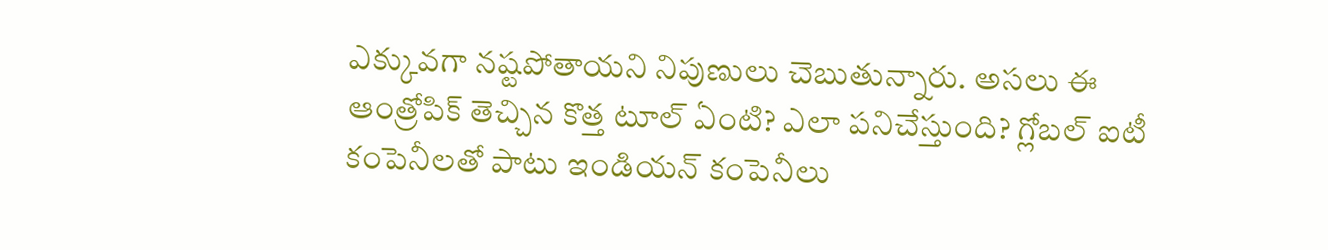ఎక్కువగా నష్టపోతాయని నిపుణులు చెబుతున్నారు. అసలు ఈ ఆంత్రోపిక్ తెచ్చిన కొత్త టూల్ ఏంటి? ఎలా పనిచేస్తుంది? గ్లోబల్ ఐటీ కంపెనీలతో పాటు ఇండియన్ కంపెనీలు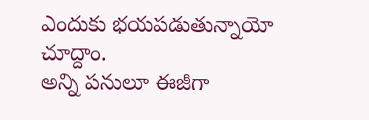ఎందుకు భయపడుతున్నాయో చూద్దాం.
అన్ని పనులూ ఈజీగా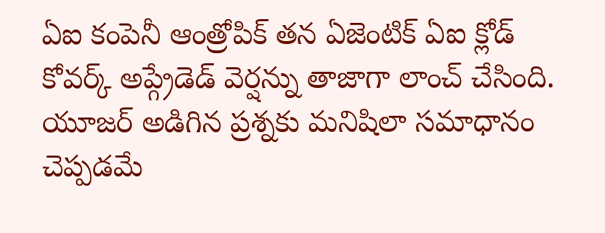ఏఐ కంపెనీ ఆంత్రోపిక్ తన ఏజెంటిక్ ఏఐ క్లోడ్ కోవర్క్ అప్గ్రేడెడ్ వెర్షన్ను తాజాగా లాంచ్ చేసింది. యూజర్ అడిగిన ప్రశ్నకు మనిషిలా సమాధానం చెప్పడమే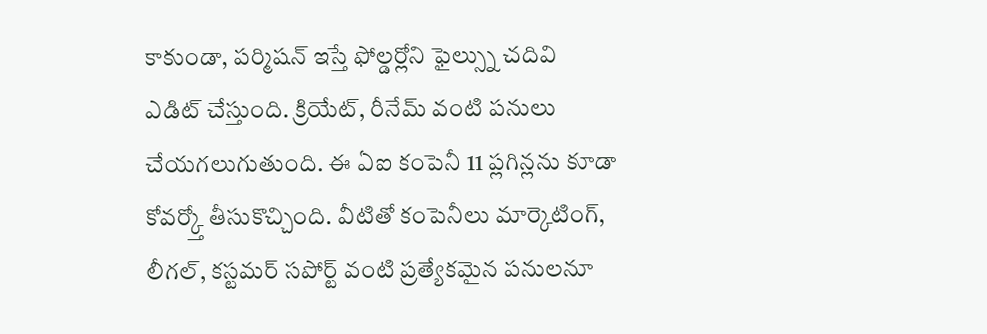కాకుండా, పర్మిషన్ ఇస్తే ఫోల్డర్లోని ఫైల్స్ను చదివి ఎడిట్ చేస్తుంది. క్రియేట్, రీనేమ్ వంటి పనులు చేయగలుగుతుంది. ఈ ఏఐ కంపెనీ 11 ప్లగిన్లను కూడా కోవర్క్తో తీసుకొచ్చింది. వీటితో కంపెనీలు మార్కెటింగ్, లీగల్, కస్టమర్ సపోర్ట్ వంటి ప్రత్యేకమైన పనులనూ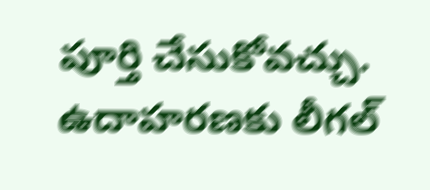పూర్తి చేసుకోవచ్చు. ఉదాహరణకు లీగల్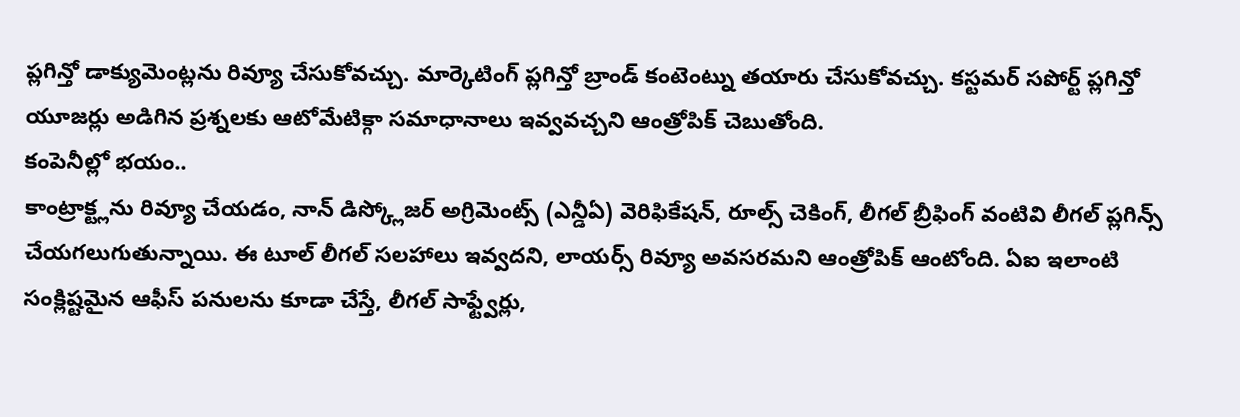ప్లగిన్తో డాక్యుమెంట్లను రివ్యూ చేసుకోవచ్చు. మార్కెటింగ్ ప్లగిన్తో బ్రాండ్ కంటెంట్ను తయారు చేసుకోవచ్చు. కస్టమర్ సపోర్ట్ ప్లగిన్తో యూజర్లు అడిగిన ప్రశ్నలకు ఆటోమేటిక్గా సమాధానాలు ఇవ్వవచ్చని ఆంత్రోపిక్ చెబుతోంది.
కంపెనీల్లో భయం..
కాంట్రాక్ట్లను రివ్యూ చేయడం, నాన్ డిస్క్లోజర్ అగ్రిమెంట్స్ (ఎన్డీఏ) వెరిఫికేషన్, రూల్స్ చెకింగ్, లీగల్ బ్రీఫింగ్ వంటివి లీగల్ ప్లగిన్స్ చేయగలుగుతున్నాయి. ఈ టూల్ లీగల్ సలహాలు ఇవ్వదని, లాయర్స్ రివ్యూ అవసరమని ఆంత్రోపిక్ ఆంటోంది. ఏఐ ఇలాంటి సంక్లిష్టమైన ఆఫీస్ పనులను కూడా చేస్తే, లీగల్ సాఫ్ట్వేర్లు,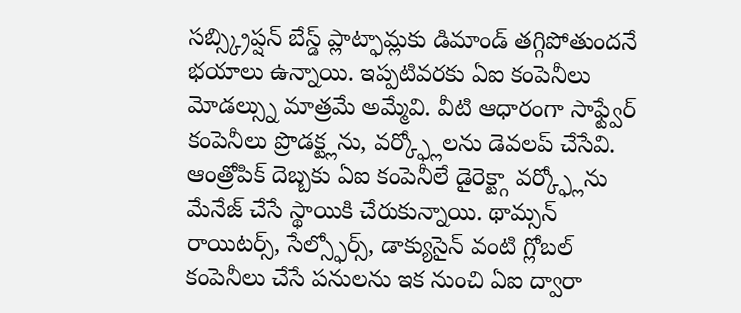సబ్స్క్రిప్షన్ బేస్డ్ ప్లాట్ఫామ్లకు డిమాండ్ తగ్గిపోతుందనే భయాలు ఉన్నాయి. ఇప్పటివరకు ఏఐ కంపెనీలు మోడల్స్ను మాత్రమే అమ్మేవి. వీటి ఆధారంగా సాఫ్ట్వేర్ కంపెనీలు ప్రొడక్ట్లను, వర్క్ఫ్లోలను డెవలప్ చేసేవి. ఆంత్రోపిక్ దెబ్బకు ఏఐ కంపెనీలే డైరెక్ట్గా వర్క్ఫ్లోను మేనేజ్ చేసే స్థాయికి చేరుకున్నాయి. థామ్సన్ రాయిటర్స్, సేల్స్ఫోర్స్, డాక్యుసైన్ వంటి గ్లోబల్ కంపెనీలు చేసే పనులను ఇక నుంచి ఏఐ ద్వారా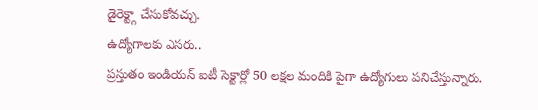డైరెక్ట్గా చేసుకోవచ్చు.
ఉద్యోగాలకు ఎసరు..
ప్రస్తుతం ఇండియన్ ఐటీ సెక్టార్లో 50 లక్షల మందికి పైగా ఉద్యోగులు పనిచేస్తున్నారు.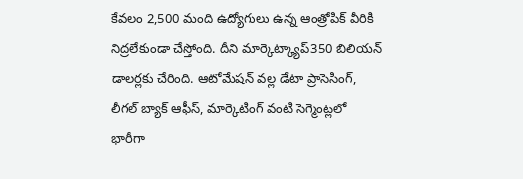కేవలం 2,500 మంది ఉద్యోగులు ఉన్న ఆంత్రోపిక్ వీరికి నిద్రలేకుండా చేస్తోంది. దీని మార్కెట్క్యాప్350 బిలియన్ డాలర్లకు చేరింది. ఆటోమేషన్ వల్ల డేటా ప్రాసెసింగ్, లీగల్ బ్యాక్ ఆఫీస్, మార్కెటింగ్ వంటి సెగ్మెంట్లలో భారీగా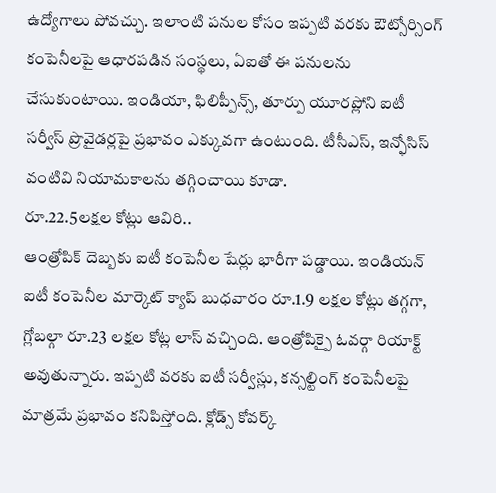ఉద్యోగాలు పోవచ్చు. ఇలాంటి పనుల కోసం ఇప్పటి వరకు ఔట్సోర్సింగ్ కంపెనీలపై ఆధారపడిన సంస్థలు, ఏఐతో ఈ పనులను చేసుకుంటాయి. ఇండియా, ఫిలిప్పీన్స్, తూర్పు యూరప్లోని ఐటీ సర్వీస్ ప్రొవైడర్లపై ప్రభావం ఎక్కువగా ఉంటుంది. టీసీఎస్, ఇన్ఫోసిస్ వంటివి నియామకాలను తగ్గించాయి కూడా.
రూ.22.5లక్షల కోట్లు ఆవిరి..
ఆంత్రోపిక్ దెబ్బకు ఐటీ కంపెనీల షేర్లు భారీగా పడ్డాయి. ఇండియన్ ఐటీ కంపెనీల మార్కెట్ క్యాప్ బుధవారం రూ.1.9 లక్షల కోట్లు తగ్గగా, గ్లోబల్గా రూ.23 లక్షల కోట్ల లాస్ వచ్చింది. ఆంత్రోపిక్పై ఓవర్గా రియాక్ట్ అవుతున్నారు. ఇప్పటి వరకు ఐటీ సర్వీస్లు, కన్సల్టింగ్ కంపెనీలపై మాత్రమే ప్రభావం కనిపిస్తోంది. క్లోడ్స్ కోవర్క్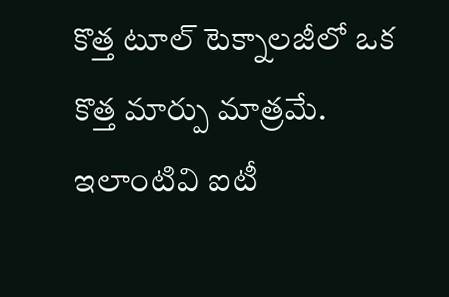కొత్త టూల్ టెక్నాలజీలో ఒక కొత్త మార్పు మాత్రమే. ఇలాంటివి ఐటీ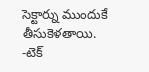సెక్టార్ను ముందుకే తీసుకెళతాయి.
-టెక్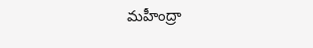మహీంద్రా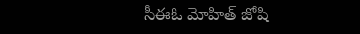సీఈఓ మోహిత్ జోషి